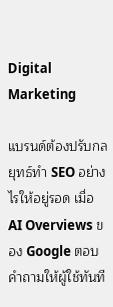Digital Marketing

แบรนด์ต้องปรับกลยุทธ์ทำ SEO อย่างไรให้อยู่รอด เมื่อ AI Overviews ของ Google ตอบคำถามให้ผู้ใช้ทันที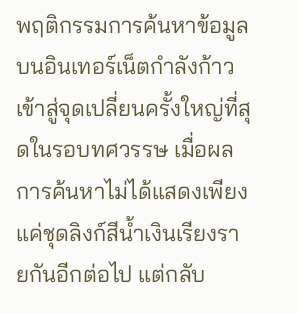พฤติกรรมการค้นหาข้อมูลบนอินเทอร์เน็ตกำลังก้าวเข้าสู่จุดเปลี่ยนครั้งใหญ่ที่สุดในรอบทศวรรษ เมื่อผลการค้นหาไม่ได้แสดงเพียงแค่ชุดลิงก์สีน้ำเงินเรียงรายกันอีกต่อไป แต่กลับ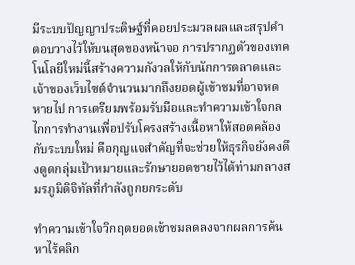มีระบบปัญญาประดิษฐ์ที่คอยประมวลผลและสรุปคำตอบวางไว้ให้บนสุดของหน้าจอ การปรากฏตัวของเทคโนโลยีใหม่นี้สร้างความกังวลให้กับนักการตลาดและเจ้าของเว็บไซต์จำนวนมากถึงยอดผู้เข้าชมที่อาจหดหายไป การเตรียมพร้อมรับมือและทำความเข้าใจกลไกการทำงานเพื่อปรับโครงสร้างเนื้อหาให้สอดคล้องกับระบบใหม่ คือกุญแจสำคัญที่จะช่วยให้ธุรกิจยังคงดึงดูดกลุ่มเป้าหมายและรักษายอดขายไว้ได้ท่ามกลางสมรภูมิดิจิทัลที่กำลังถูกยกระดับ

ทำความเข้าใจวิกฤตยอดเข้าชมลดลงจากผลการค้นหาไร้คลิก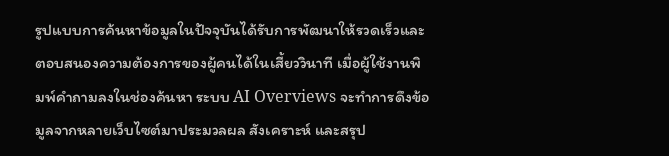รูปแบบการค้นหาข้อมูลในปัจจุบันได้รับการพัฒนาให้รวดเร็วและตอบสนองความต้องการของผู้คนได้ในเสี้ยววินาที เมื่อผู้ใช้งานพิมพ์คำถามลงในช่องค้นหา ระบบ AI Overviews จะทำการดึงข้อมูลจากหลายเว็บไซต์มาประมวลผล สังเคราะห์ และสรุป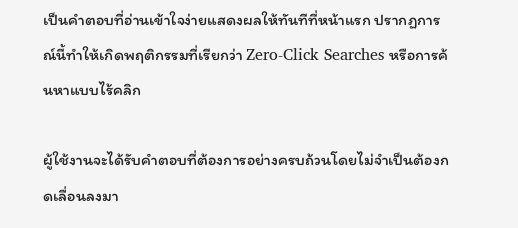เป็นคำตอบที่อ่านเข้าใจง่ายแสดงผลให้ทันทีที่หน้าแรก ปรากฏการณ์นี้ทำให้เกิดพฤติกรรมที่เรียกว่า Zero-Click Searches หรือการค้นหาแบบไร้คลิก

ผู้ใช้งานจะได้รับคำตอบที่ต้องการอย่างครบถ้วนโดยไม่จำเป็นต้องกดเลื่อนลงมา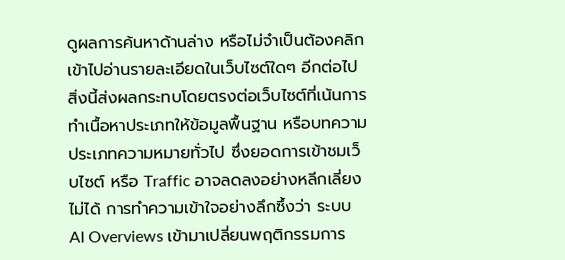ดูผลการค้นหาด้านล่าง หรือไม่จำเป็นต้องคลิกเข้าไปอ่านรายละเอียดในเว็บไซต์ใดๆ อีกต่อไป สิ่งนี้ส่งผลกระทบโดยตรงต่อเว็บไซต์ที่เน้นการทำเนื้อหาประเภทให้ข้อมูลพื้นฐาน หรือบทความประเภทความหมายทั่วไป ซึ่งยอดการเข้าชมเว็บไซต์ หรือ Traffic อาจลดลงอย่างหลีกเลี่ยงไม่ได้ การทำความเข้าใจอย่างลึกซึ้งว่า ระบบ AI Overviews เข้ามาเปลี่ยนพฤติกรรมการ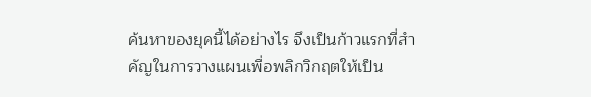ค้นหาของยุคนี้ได้อย่างไร จึงเป็นก้าวแรกที่สำคัญในการวางแผนเพื่อพลิกวิกฤตให้เป็น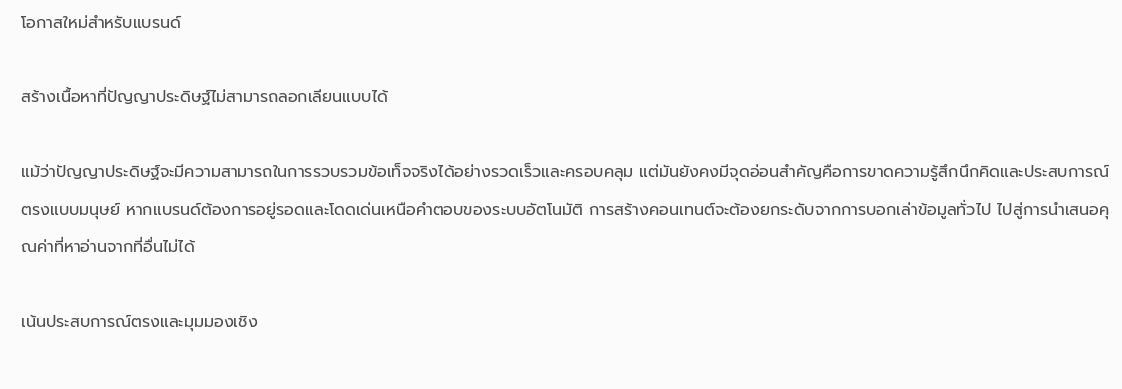โอกาสใหม่สำหรับแบรนด์

สร้างเนื้อหาที่ปัญญาประดิษฐ์ไม่สามารถลอกเลียนแบบได้

แม้ว่าปัญญาประดิษฐ์จะมีความสามารถในการรวบรวมข้อเท็จจริงได้อย่างรวดเร็วและครอบคลุม แต่มันยังคงมีจุดอ่อนสำคัญคือการขาดความรู้สึกนึกคิดและประสบการณ์ตรงแบบมนุษย์ หากแบรนด์ต้องการอยู่รอดและโดดเด่นเหนือคำตอบของระบบอัตโนมัติ การสร้างคอนเทนต์จะต้องยกระดับจากการบอกเล่าข้อมูลทั่วไป ไปสู่การนำเสนอคุณค่าที่หาอ่านจากที่อื่นไม่ได้

เน้นประสบการณ์ตรงและมุมมองเชิง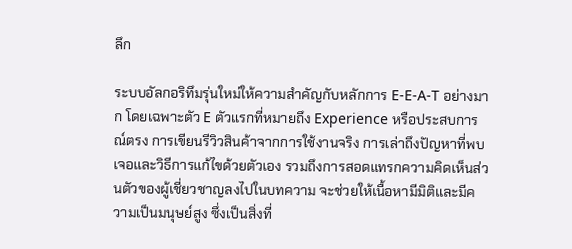ลึก

ระบบอัลกอริทึมรุ่นใหม่ให้ความสำคัญกับหลักการ E-E-A-T อย่างมาก โดยเฉพาะตัว E ตัวแรกที่หมายถึง Experience หรือประสบการณ์ตรง การเขียนรีวิวสินค้าจากการใช้งานจริง การเล่าถึงปัญหาที่พบเจอและวิธีการแก้ไขด้วยตัวเอง รวมถึงการสอดแทรกความคิดเห็นส่วนตัวของผู้เชี่ยวชาญลงไปในบทความ จะช่วยให้เนื้อหามีมิติและมีความเป็นมนุษย์สูง ซึ่งเป็นสิ่งที่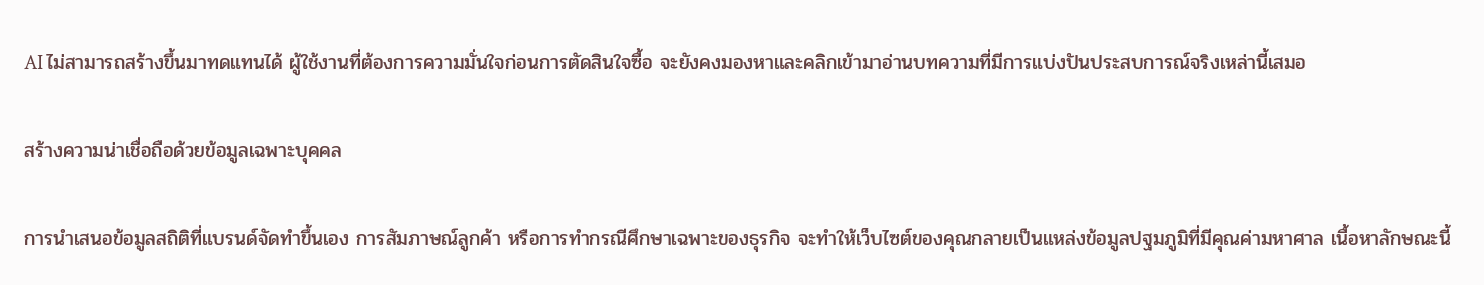AI ไม่สามารถสร้างขึ้นมาทดแทนได้ ผู้ใช้งานที่ต้องการความมั่นใจก่อนการตัดสินใจซื้อ จะยังคงมองหาและคลิกเข้ามาอ่านบทความที่มีการแบ่งปันประสบการณ์จริงเหล่านี้เสมอ

สร้างความน่าเชื่อถือด้วยข้อมูลเฉพาะบุคคล

การนำเสนอข้อมูลสถิติที่แบรนด์จัดทำขึ้นเอง การสัมภาษณ์ลูกค้า หรือการทำกรณีศึกษาเฉพาะของธุรกิจ จะทำให้เว็บไซต์ของคุณกลายเป็นแหล่งข้อมูลปฐมภูมิที่มีคุณค่ามหาศาล เนื้อหาลักษณะนี้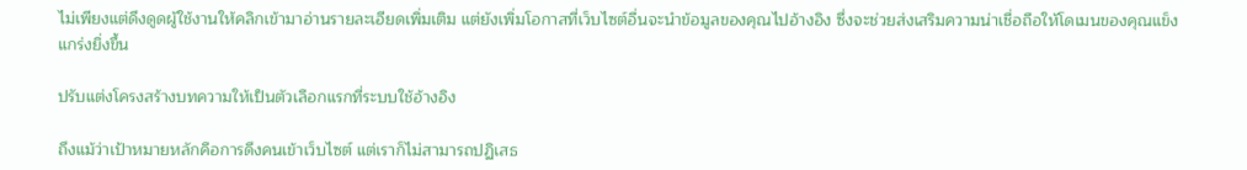ไม่เพียงแต่ดึงดูดผู้ใช้งานให้คลิกเข้ามาอ่านรายละเอียดเพิ่มเติม แต่ยังเพิ่มโอกาสที่เว็บไซต์อื่นจะนำข้อมูลของคุณไปอ้างอิง ซึ่งจะช่วยส่งเสริมความน่าเชื่อถือให้โดเมนของคุณแข็งแกร่งยิ่งขึ้น

ปรับแต่งโครงสร้างบทความให้เป็นตัวเลือกแรกที่ระบบใช้อ้างอิง

ถึงแม้ว่าเป้าหมายหลักคือการดึงคนเข้าเว็บไซต์ แต่เราก็ไม่สามารถปฏิเสธ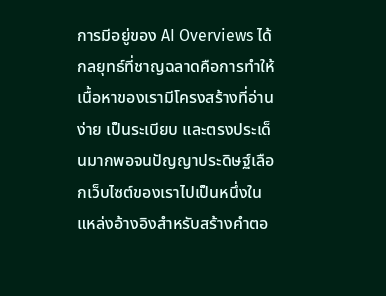การมีอยู่ของ AI Overviews ได้ กลยุทธ์ที่ชาญฉลาดคือการทำให้เนื้อหาของเรามีโครงสร้างที่อ่านง่าย เป็นระเบียบ และตรงประเด็นมากพอจนปัญญาประดิษฐ์เลือกเว็บไซต์ของเราไปเป็นหนึ่งในแหล่งอ้างอิงสำหรับสร้างคำตอ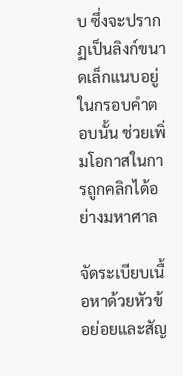บ ซึ่งจะปรากฏเป็นลิงก์ขนาดเล็กแนบอยู่ในกรอบคำตอบนั้น ช่วยเพิ่มโอกาสในการถูกคลิกได้อย่างมหาศาล

จัดระเบียบเนื้อหาด้วยหัวข้อย่อยและสัญ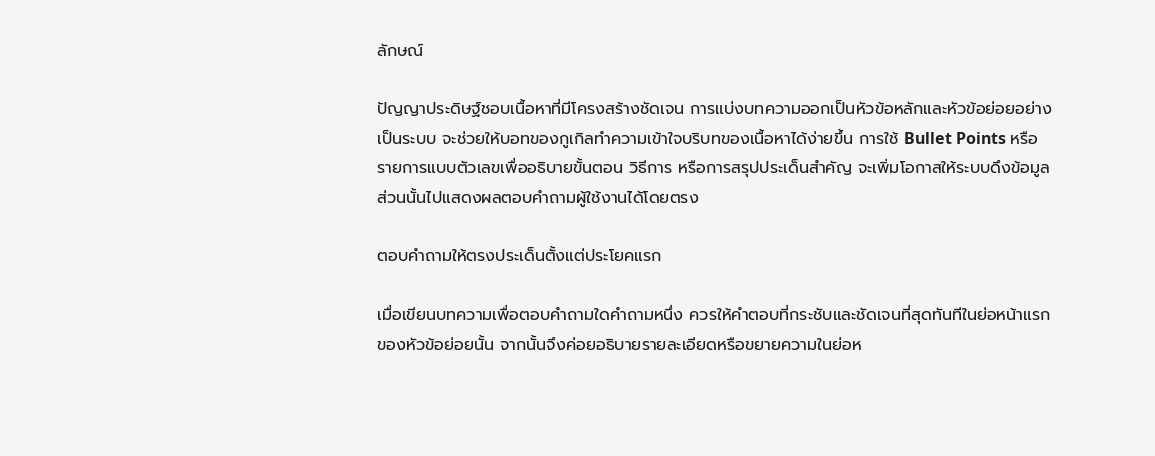ลักษณ์

ปัญญาประดิษฐ์ชอบเนื้อหาที่มีโครงสร้างชัดเจน การแบ่งบทความออกเป็นหัวข้อหลักและหัวข้อย่อยอย่างเป็นระบบ จะช่วยให้บอทของกูเกิลทำความเข้าใจบริบทของเนื้อหาได้ง่ายขึ้น การใช้ Bullet Points หรือรายการแบบตัวเลขเพื่ออธิบายขั้นตอน วิธีการ หรือการสรุปประเด็นสำคัญ จะเพิ่มโอกาสให้ระบบดึงข้อมูลส่วนนั้นไปแสดงผลตอบคำถามผู้ใช้งานได้โดยตรง

ตอบคำถามให้ตรงประเด็นตั้งแต่ประโยคแรก

เมื่อเขียนบทความเพื่อตอบคำถามใดคำถามหนึ่ง ควรให้คำตอบที่กระชับและชัดเจนที่สุดทันทีในย่อหน้าแรกของหัวข้อย่อยนั้น จากนั้นจึงค่อยอธิบายรายละเอียดหรือขยายความในย่อห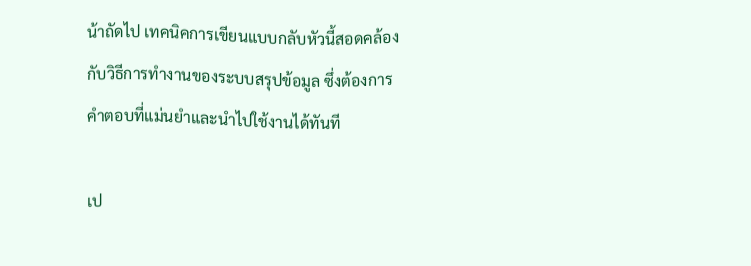น้าถัดไป เทคนิคการเขียนแบบกลับหัวนี้สอดคล้องกับวิธีการทำงานของระบบสรุปข้อมูล ซึ่งต้องการคำตอบที่แม่นยำและนำไปใช้งานได้ทันที

เป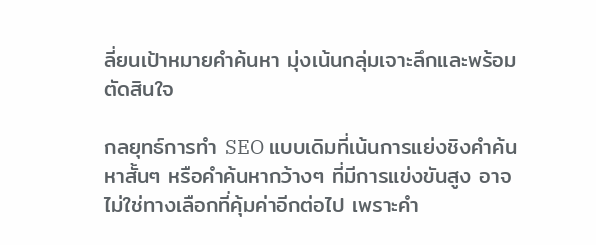ลี่ยนเป้าหมายคำค้นหา มุ่งเน้นกลุ่มเจาะลึกและพร้อมตัดสินใจ

กลยุทธ์การทำ SEO แบบเดิมที่เน้นการแย่งชิงคำค้นหาสั้นๆ หรือคำค้นหากว้างๆ ที่มีการแข่งขันสูง อาจไม่ใช่ทางเลือกที่คุ้มค่าอีกต่อไป เพราะคำ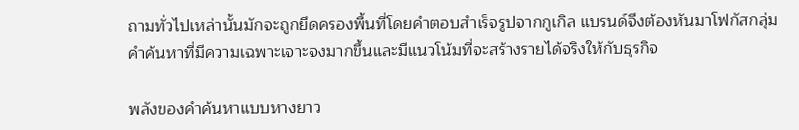ถามทั่วไปเหล่านั้นมักจะถูกยึดครองพื้นที่โดยคำตอบสำเร็จรูปจากกูเกิล แบรนด์จึงต้องหันมาโฟกัสกลุ่มคำค้นหาที่มีความเฉพาะเจาะจงมากขึ้นและมีแนวโน้มที่จะสร้างรายได้จริงให้กับธุรกิจ

พลังของคำค้นหาแบบหางยาว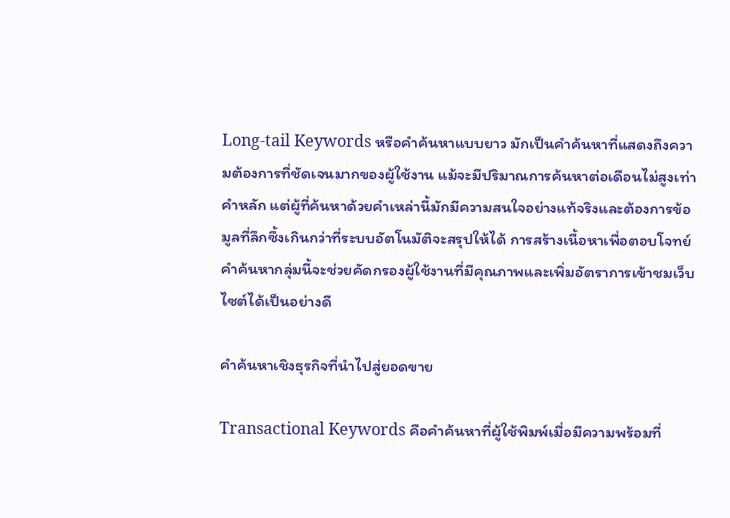Long-tail Keywords หรือคำค้นหาแบบยาว มักเป็นคำค้นหาที่แสดงถึงความต้องการที่ชัดเจนมากของผู้ใช้งาน แม้จะมีปริมาณการค้นหาต่อเดือนไม่สูงเท่าคำหลัก แต่ผู้ที่ค้นหาด้วยคำเหล่านี้มักมีความสนใจอย่างแท้จริงและต้องการข้อมูลที่ลึกซึ้งเกินกว่าที่ระบบอัตโนมัติจะสรุปให้ได้ การสร้างเนื้อหาเพื่อตอบโจทย์คำค้นหากลุ่มนี้จะช่วยคัดกรองผู้ใช้งานที่มีคุณภาพและเพิ่มอัตราการเข้าชมเว็บไซต์ได้เป็นอย่างดี

คำค้นหาเชิงธุรกิจที่นำไปสู่ยอดขาย

Transactional Keywords คือคำค้นหาที่ผู้ใช้พิมพ์เมื่อมีความพร้อมที่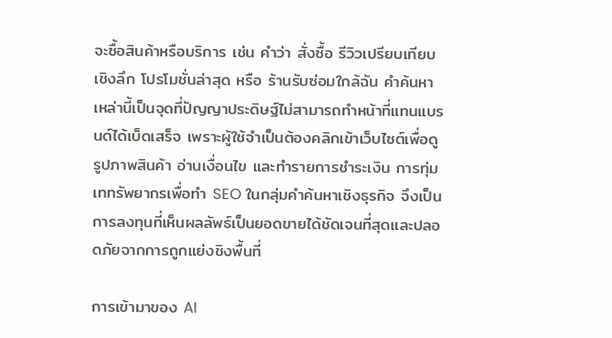จะซื้อสินค้าหรือบริการ เช่น คำว่า สั่งซื้อ รีวิวเปรียบเทียบเชิงลึก โปรโมชั่นล่าสุด หรือ ร้านรับซ่อมใกล้ฉัน คำค้นหาเหล่านี้เป็นจุดที่ปัญญาประดิษฐ์ไม่สามารถทำหน้าที่แทนแบรนด์ได้เบ็ดเสร็จ เพราะผู้ใช้จำเป็นต้องคลิกเข้าเว็บไซต์เพื่อดูรูปภาพสินค้า อ่านเงื่อนไข และทำรายการชำระเงิน การทุ่มเททรัพยากรเพื่อทำ SEO ในกลุ่มคำค้นหาเชิงธุรกิจ จึงเป็นการลงทุนที่เห็นผลลัพธ์เป็นยอดขายได้ชัดเจนที่สุดและปลอดภัยจากการถูกแย่งชิงพื้นที่

การเข้ามาของ AI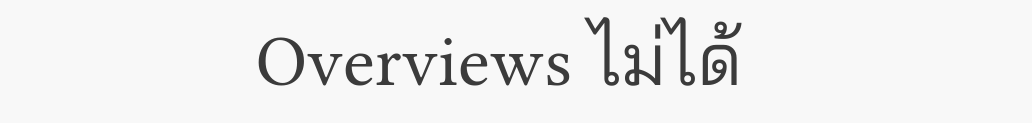Overviews ไม่ได้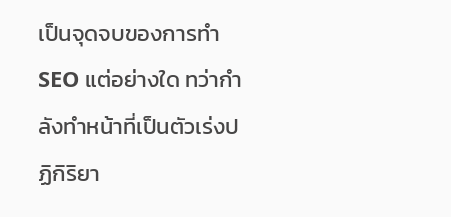เป็นจุดจบของการทำ SEO แต่อย่างใด ทว่ากำลังทำหน้าที่เป็นตัวเร่งปฏิกิริยา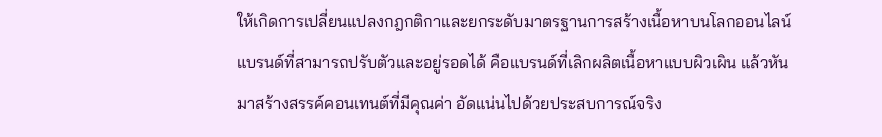ให้เกิดการเปลี่ยนแปลงกฎกติกาและยกระดับมาตรฐานการสร้างเนื้อหาบนโลกออนไลน์ แบรนด์ที่สามารถปรับตัวและอยู่รอดได้ คือแบรนด์ที่เลิกผลิตเนื้อหาแบบผิวเผิน แล้วหันมาสร้างสรรค์คอนเทนต์ที่มีคุณค่า อัดแน่นไปด้วยประสบการณ์จริง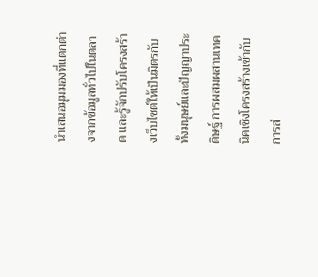นำเสนอมุมมองที่แตกต่างจากข้อมูลทั่วไปในตลาด และรู้จักปรับโครงสร้างเว็บไซต์ให้เป็นมิตรกับทั้งมนุษย์และปัญญาประดิษฐ์ การผสมผสานเทคนิคเชิงโครงสร้างเข้ากับการส่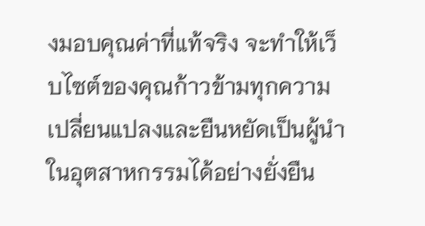งมอบคุณค่าที่แท้จริง จะทำให้เว็บไซต์ของคุณก้าวข้ามทุกความเปลี่ยนแปลงและยืนหยัดเป็นผู้นำในอุตสาหกรรมได้อย่างยั่งยืน